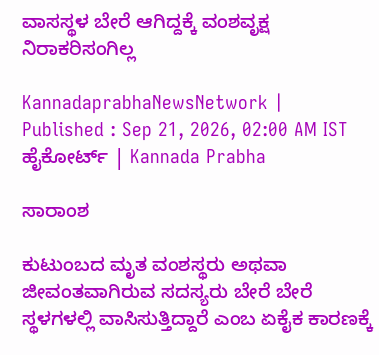ವಾಸಸ್ಥಳ ಬೇರೆ ಆಗಿದ್ದಕ್ಕೆ ವಂಶವೃಕ್ಷ ನಿರಾಕರಿಸಂಗಿಲ್ಲ

KannadaprabhaNewsNetwork |
Published : Sep 21, 2026, 02:00 AM IST
ಹೈಕೋರ್ಟ್‌ | Kannada Prabha

ಸಾರಾಂಶ

ಕುಟುಂಬದ ಮೃತ ವಂಶಸ್ಥರು ಅಥವಾ ಜೀವಂತವಾಗಿರುವ ಸದಸ್ಯರು ಬೇರೆ ಬೇರೆ ಸ್ಥಳಗಳಲ್ಲಿ ವಾಸಿಸುತ್ತಿದ್ದಾರೆ ಎಂಬ ಏಕೈಕ ಕಾರಣಕ್ಕೆ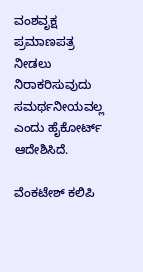ವಂಶವೃಕ್ಷ ಪ್ರಮಾಣಪತ್ರ ನೀಡಲು ನಿರಾಕರಿಸುವುದು ಸಮರ್ಥನೀಯವಲ್ಲ ಎಂದು ಹೈಕೋರ್ಟ್‌ ಆದೇಶಿಸಿದೆ.

ವೆಂಕಟೇಶ್‌ ಕಲಿಪಿ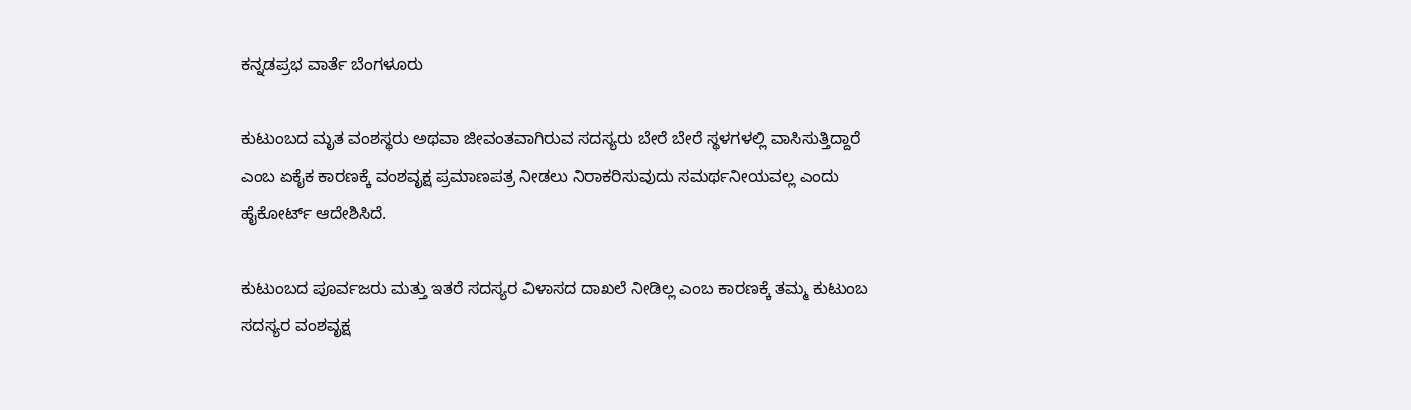ಕನ್ನಡಪ್ರಭ ವಾರ್ತೆ ಬೆಂಗಳೂರು

ಕುಟುಂಬದ ಮೃತ ವಂಶಸ್ಥರು ಅಥವಾ ಜೀವಂತವಾಗಿರುವ ಸದಸ್ಯರು ಬೇರೆ ಬೇರೆ ಸ್ಥಳಗಳಲ್ಲಿ ವಾಸಿಸುತ್ತಿದ್ದಾರೆ ಎಂಬ ಏಕೈಕ ಕಾರಣಕ್ಕೆ ವಂಶವೃಕ್ಷ ಪ್ರಮಾಣಪತ್ರ ನೀಡಲು ನಿರಾಕರಿಸುವುದು ಸಮರ್ಥನೀಯವಲ್ಲ ಎಂದು ಹೈಕೋರ್ಟ್‌ ಆದೇಶಿಸಿದೆ.

ಕುಟುಂಬದ ಪೂರ್ವಜರು ಮತ್ತು ಇತರೆ ಸದಸ್ಯರ ವಿಳಾಸದ ದಾಖಲೆ ನೀಡಿಲ್ಲ ಎಂಬ ಕಾರಣಕ್ಕೆ ತಮ್ಮ ಕುಟುಂಬ ಸದಸ್ಯರ ವಂಶವೃಕ್ಷ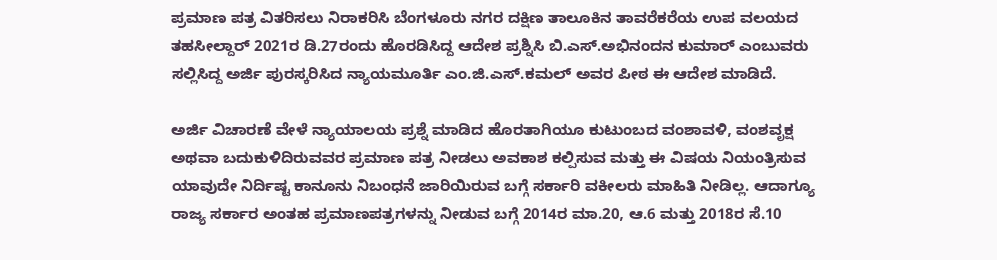ಪ್ರಮಾಣ ಪತ್ರ ವಿತರಿಸಲು ನಿರಾಕರಿಸಿ ಬೆಂಗಳೂರು ನಗರ ದಕ್ಷಿಣ ತಾಲೂಕಿನ ತಾವರೆಕರೆಯ ಉಪ ವಲಯದ ತಹಸೀಲ್ದಾರ್‌ 2021ರ ಡಿ.27ರಂದು ಹೊರಡಿಸಿದ್ದ ಆದೇಶ ಪ್ರಶ್ನಿಸಿ ಬಿ.ಎಸ್‌.ಅಭಿನಂದನ ಕುಮಾರ್‌ ಎಂಬುವರು ಸಲ್ಲಿಸಿದ್ದ ಅರ್ಜಿ ಪುರಸ್ಕರಿಸಿದ ನ್ಯಾಯಮೂರ್ತಿ ಎಂ.ಜಿ.ಎಸ್‌.ಕಮಲ್‌ ಅವರ ಪೀಠ ಈ ಆದೇಶ ಮಾಡಿದೆ.

ಅರ್ಜಿ ವಿಚಾರಣೆ ವೇಳೆ ನ್ಯಾಯಾಲಯ ಪ್ರಶ್ನೆ ಮಾಡಿದ ಹೊರತಾಗಿಯೂ ಕುಟುಂಬದ ವಂಶಾವಳಿ, ವಂಶವೃಕ್ಷ ಅಥವಾ ಬದುಕುಳಿದಿರುವವರ ಪ್ರಮಾಣ ಪತ್ರ ನೀಡಲು ಅವಕಾಶ ಕಲ್ಪಿಸುವ ಮತ್ತು ಈ ವಿಷಯ ನಿಯಂತ್ರಿಸುವ ಯಾವುದೇ ನಿರ್ದಿಷ್ಟ ಕಾನೂನು ನಿಬಂಧನೆ ಜಾರಿಯಿರುವ ಬಗ್ಗೆ ಸರ್ಕಾರಿ ವಕೀಲರು ಮಾಹಿತಿ ನೀಡಿಲ್ಲ. ಆದಾಗ್ಯೂ ರಾಜ್ಯ ಸರ್ಕಾರ ಅಂತಹ ಪ್ರಮಾಣಪತ್ರಗಳನ್ನು ನೀಡುವ ಬಗ್ಗೆ 2014ರ ಮಾ.20, ಆ.6 ಮತ್ತು 2018ರ ಸೆ.10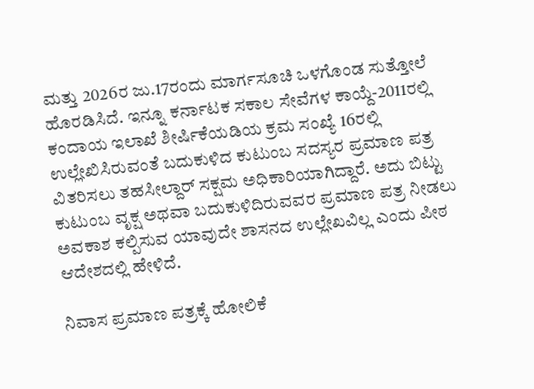ಮತ್ತು 2026ರ ಜು.17ರಂದು ಮಾರ್ಗಸೂಚಿ ಒಳಗೊಂಡ ಸುತ್ತೋಲೆ ಹೊರಡಿಸಿದೆ. ಇನ್ನೂ ಕರ್ನಾಟಕ ಸಕಾಲ ಸೇವೆಗಳ ಕಾಯ್ದೆ-2011ರಲ್ಲಿ ಕಂದಾಯ ಇಲಾಖೆ ಶೀರ್ಷಿಕೆಯಡಿಯ ಕ್ರಮ ಸಂಖ್ಯೆ 16ರಲ್ಲಿ ಉಲ್ಲೇಖಿಸಿರುವಂತೆ ಬದುಕುಳಿದ ಕುಟುಂಬ ಸದಸ್ಯರ ಪ್ರಮಾಣ ಪತ್ರ ವಿತರಿಸಲು ತಹಸೀಲ್ದಾರ್ ಸಕ್ಷಮ ಅಧಿಕಾರಿಯಾಗಿದ್ದಾರೆ. ಅದು ಬಿಟ್ಟು ಕುಟುಂಬ ವೃಕ್ಷ ಅಥವಾ ಬದುಕುಳಿದಿರುವವರ ಪ್ರಮಾಣ ಪತ್ರ ನೀಡಲು ಅವಕಾಶ ಕಲ್ಪಿಸುವ ಯಾವುದೇ ಶಾಸನದ ಉಲ್ಲೇಖವಿಲ್ಲ ಎಂದು ಪೀಠ ಆದೇಶದಲ್ಲಿ ಹೇಳಿದೆ.

ನಿವಾಸ ಪ್ರಮಾಣ ಪತ್ರಕ್ಕೆ ಹೋಲಿಕೆ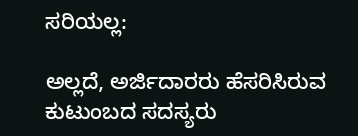ಸರಿಯಲ್ಲ:

ಅಲ್ಲದೆ, ಅರ್ಜಿದಾರರು ಹೆಸರಿಸಿರುವ ಕುಟುಂಬದ ಸದಸ್ಯರು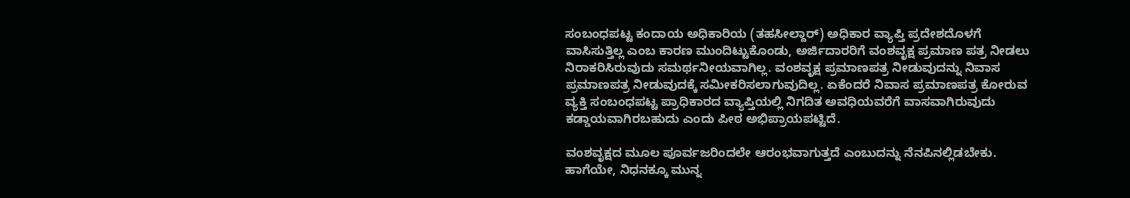ಸಂಬಂಧಪಟ್ಟ ಕಂದಾಯ ಅಧಿಕಾರಿಯ (ತಹಸೀಲ್ದಾರ್‌) ಅಧಿಕಾರ ವ್ಯಾಪ್ತಿ ಪ್ರದೇಶದೊಳಗೆ ವಾಸಿಸುತ್ತಿಲ್ಲ ಎಂಬ ಕಾರಣ ಮುಂದಿಟ್ಟುಕೊಂಡು, ಅರ್ಜಿದಾರರಿಗೆ ವಂಶವೃಕ್ಷ ಪ್ರಮಾಣ ಪತ್ರ ನೀಡಲು ನಿರಾಕರಿಸಿರುವುದು ಸಮರ್ಥನೀಯವಾಗಿಲ್ಲ. ವಂಶವೃಕ್ಷ ಪ್ರಮಾಣಪತ್ರ ನೀಡುವುದನ್ನು ನಿವಾಸ ಪ್ರಮಾಣಪತ್ರ ನೀಡುವುದಕ್ಕೆ ಸಮೀಕರಿಸಲಾಗುವುದಿಲ್ಲ. ಏಕೆಂದರೆ ನಿವಾಸ ಪ್ರಮಾಣಪತ್ರ ಕೋರುವ ವ್ಯಕ್ತಿ ಸಂಬಂಧಪಟ್ಟ ಪ್ರಾಧಿಕಾರದ ವ್ಯಾಪ್ತಿಯಲ್ಲಿ ನಿಗದಿತ ಅವಧಿಯವರೆಗೆ ವಾಸವಾಗಿರುವುದು ಕಡ್ಡಾಯವಾಗಿರಬಹುದು ಎಂದು ಪೀಠ ಅಭಿಪ್ರಾಯಪಟ್ಟಿದೆ.

ವಂಶವೃಕ್ಷದ ಮೂಲ ಪೂರ್ವಜರಿಂದಲೇ ಆರಂಭವಾಗುತ್ತದೆ ಎಂಬುದನ್ನು ನೆನಪಿನಲ್ಲಿಡಬೇಕು. ಹಾಗೆಯೇ, ನಿಧನಕ್ಕೂ ಮುನ್ನ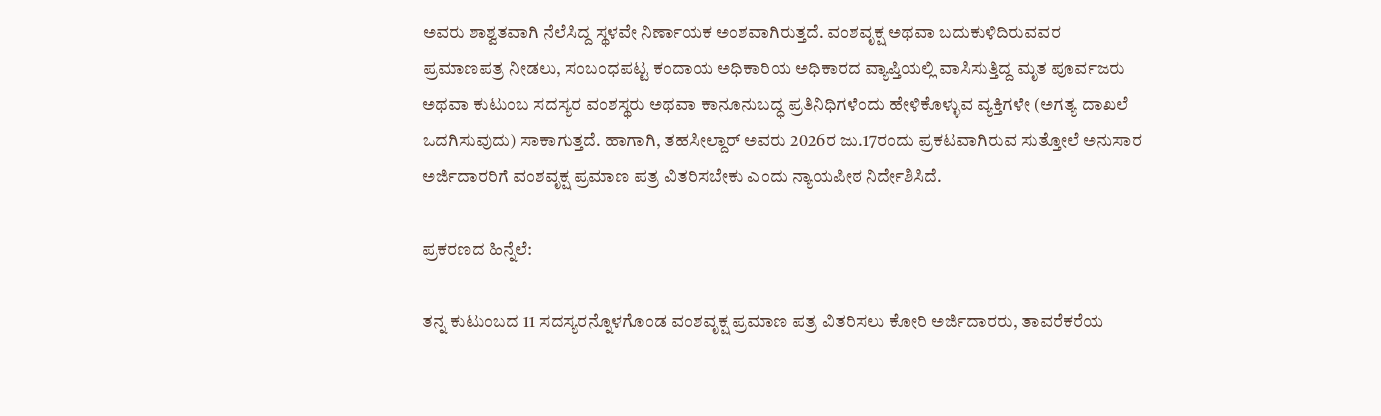ಅವರು ಶಾಶ್ವತವಾಗಿ ನೆಲೆಸಿದ್ದ ಸ್ಥಳವೇ ನಿರ್ಣಾಯಕ ಅಂಶವಾಗಿರುತ್ತದೆ. ವಂಶವೃಕ್ಷ ಅಥವಾ ಬದುಕುಳಿದಿರುವವರ ಪ್ರಮಾಣಪತ್ರ ನೀಡಲು, ಸಂಬಂಧಪಟ್ಟ ಕಂದಾಯ ಅಧಿಕಾರಿಯ ಅಧಿಕಾರದ ವ್ಯಾಪ್ತಿಯಲ್ಲಿ ವಾಸಿಸುತ್ತಿದ್ದ ಮೃತ ಪೂರ್ವಜರು ಅಥವಾ ಕುಟುಂಬ ಸದಸ್ಯರ ವಂಶಸ್ಥರು ಅಥವಾ ಕಾನೂನುಬದ್ಧ ಪ್ರತಿನಿಧಿಗಳೆಂದು ಹೇಳಿಕೊಳ್ಳುವ ವ್ಯಕ್ತಿಗಳೇ (ಅಗತ್ಯ ದಾಖಲೆ ಒದಗಿಸುವುದು) ಸಾಕಾಗುತ್ತದೆ. ಹಾಗಾಗಿ, ತಹಸೀಲ್ದಾರ್‌ ಅವರು 2026ರ ಜು.17ರಂದು ಪ್ರಕಟವಾಗಿರುವ ಸುತ್ತೋಲೆ ಅನುಸಾರ ಅರ್ಜಿದಾರರಿಗೆ ವಂಶವೃಕ್ಷ ಪ್ರಮಾಣ ಪತ್ರ ವಿತರಿಸಬೇಕು ಎಂದು ನ್ಯಾಯಪೀಠ ನಿರ್ದೇಶಿಸಿದೆ.

ಪ್ರಕರಣದ ಹಿನ್ನೆಲೆ:

ತನ್ನ ಕುಟುಂಬದ 11 ಸದಸ್ಯರನ್ನೊಳಗೊಂಡ ವಂಶವೃಕ್ಷ ಪ್ರಮಾಣ ಪತ್ರ ವಿತರಿಸಲು ಕೋರಿ ಅರ್ಜಿದಾರರು, ತಾವರೆಕರೆಯ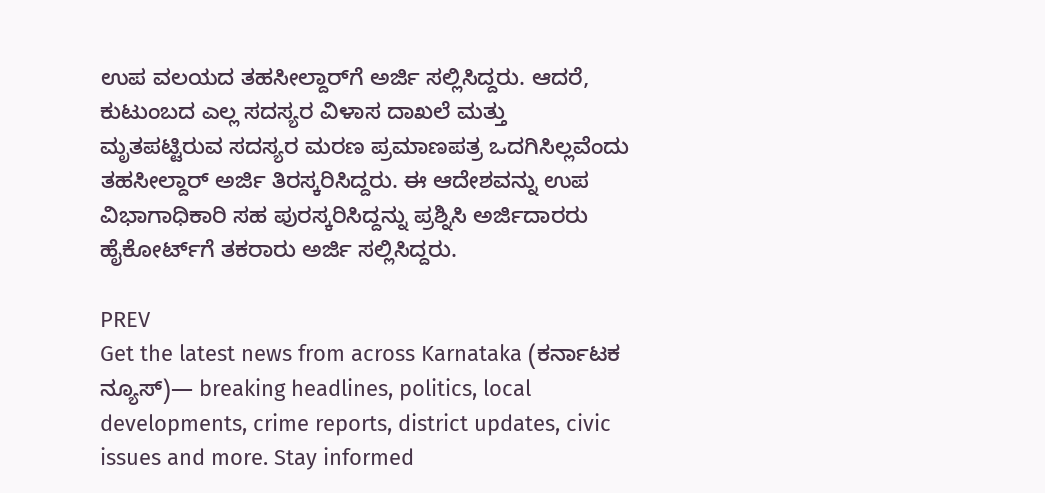ಉಪ ವಲಯದ ತಹಸೀಲ್ದಾರ್‌ಗೆ ಅರ್ಜಿ ಸಲ್ಲಿಸಿದ್ದರು. ಆದರೆ, ಕುಟುಂಬದ ಎಲ್ಲ ಸದಸ್ಯರ ವಿಳಾಸ ದಾಖಲೆ ಮತ್ತು ಮೃತಪಟ್ಟಿರುವ ಸದಸ್ಯರ ಮರಣ ಪ್ರಮಾಣಪತ್ರ ಒದಗಿಸಿಲ್ಲವೆಂದು ತಹಸೀಲ್ದಾರ್‌ ಅರ್ಜಿ ತಿರಸ್ಕರಿಸಿದ್ದರು. ಈ ಆದೇಶವನ್ನು ಉಪ ವಿಭಾಗಾಧಿಕಾರಿ ಸಹ ಪುರಸ್ಕರಿಸಿದ್ದನ್ನು ಪ್ರಶ್ನಿಸಿ ಅರ್ಜಿದಾರರು ಹೈಕೋರ್ಟ್‌ಗೆ ತಕರಾರು ಅರ್ಜಿ ಸಲ್ಲಿಸಿದ್ದರು.

PREV
Get the latest news from across Karnataka (ಕರ್ನಾಟಕ ನ್ಯೂಸ್)— breaking headlines, politics, local developments, crime reports, district updates, civic issues and more. Stay informed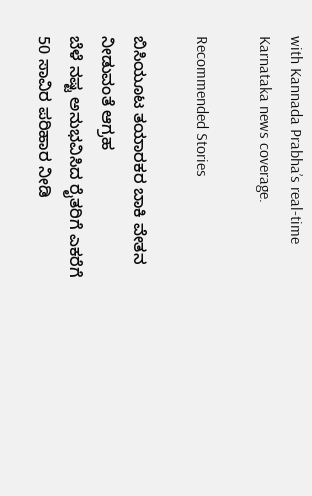with Kannada Prabha’s real‑time Karnataka news coverage.

Recommended Stories

ಬಿಸಿಯೂಟ ತಯಾರಕರ ಬಾಕಿ ವೇತನ ನೀಡುವಂತೆ ಆಗ್ರಹ
ಬೆಳೆ ನಷ್ಟ ಅನುಭವಿಸಿದ ರೈತರಿಗೆ ಎಕರೆಗೆ 50 ಸಾವಿರ ಪರಿಹಾರ ನೀಡಿ